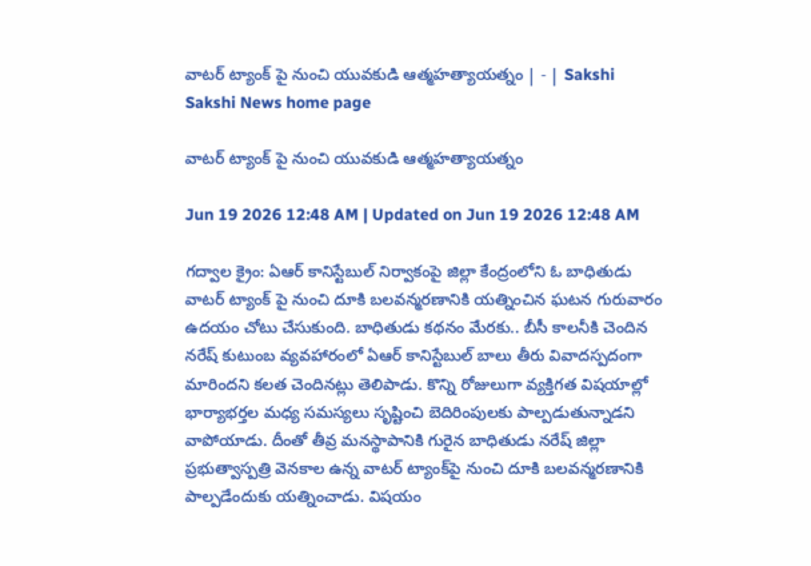వాటర్‌ ట్యాంక్‌ పై నుంచి యువకుడి ఆత్మహత్యాయత్నం | - | Sakshi
Sakshi News home page

వాటర్‌ ట్యాంక్‌ పై నుంచి యువకుడి ఆత్మహత్యాయత్నం

Jun 19 2026 12:48 AM | Updated on Jun 19 2026 12:48 AM

గద్వాల క్రైం: ఏఆర్‌ కానిస్టేబుల్‌ నిర్వాకంపై జిల్లా కేంద్రంలోని ఓ బాధితుడు వాటర్‌ ట్యాంక్‌ పై నుంచి దూకి బలవన్మరణానికి యత్నించిన ఘటన గురువారం ఉదయం చోటు చేసుకుంది. బాధితుడు కథనం మేరకు.. బీసీ కాలనీకి చెందిన నరేష్‌ కుటుంబ వ్యవహారంలో ఏఆర్‌ కానిస్టేబుల్‌ బాలు తీరు వివాదస్పదంగా మారిందని కలత చెందినట్లు తెలిపాడు. కొన్ని రోజులుగా వ్యక్తిగత విషయాల్లో భార్యాభర్తల మధ్య సమస్యలు సృష్టించి బెదిరింపులకు పాల్పడుతున్నాడని వాపోయాడు. దీంతో తీవ్ర మనస్థాపానికి గురైన బాధితుడు నరేష్‌ జిల్లా ప్రభుత్వాస్పత్రి వెనకాల ఉన్న వాటర్‌ ట్యాంక్‌పై నుంచి దూకి బలవన్మరణానికి పాల్పడేందుకు యత్నించాడు. విషయం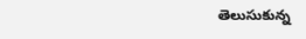తెలుసుకున్న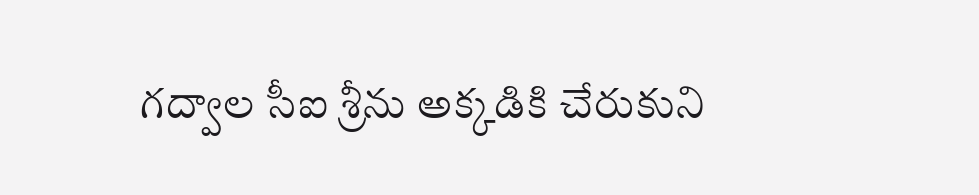గద్వాల సీఐ శ్రీను అక్కడికి చేరుకుని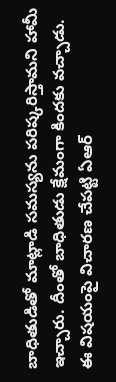బాధితుడితో మాట్లాడి సమస్యను పరిష్కరిస్తామని హామీ ఇచ్చారు. దీంతో బాధితుడు క్షేమంగా కిందకు వచ్చాడు. ఈ విషయంపై విచారణ చేపట్టి ఏఆర్‌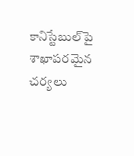కానిస్టేబుల్‌పై శాఖాపరమైన చర్యలు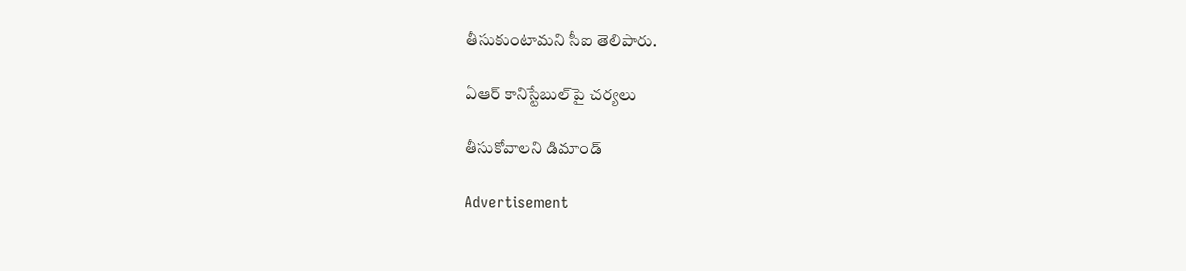తీసుకుంటామని సీఐ తెలిపారు.

ఏఆర్‌ కానిస్టేబుల్‌పై చర్యలు

తీసుకోవాలని డిమాండ్‌

Advertisement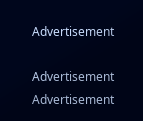Advertisement

Advertisement
Advertisement